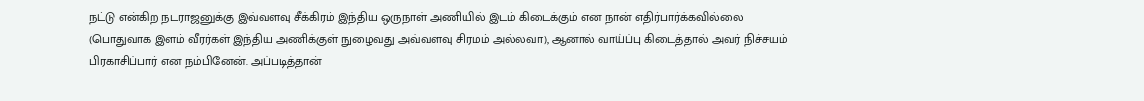நட்டு என்கிற நடராஜனுக்கு இவ்வளவு சீக்கிரம் இந்திய ஒருநாள் அணியில் இடம் கிடைக்கும் என நான் எதிர்பார்க்கவில்லை (பொதுவாக இளம் வீரர்கள் இந்திய அணிக்குள் நுழைவது அவ்வளவு சிரமம் அல்லவா), ஆனால் வாய்ப்பு கிடைத்தால் அவர் நிச்சயம் பிரகாசிப்பார் என நம்பினேன். அப்படித்தான்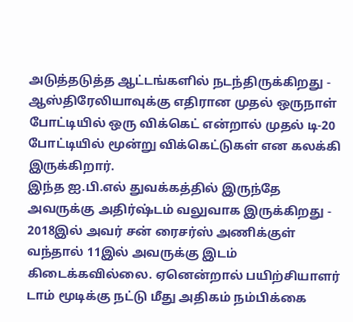அடுத்தடுத்த ஆட்டங்களில் நடந்திருக்கிறது - ஆஸ்திரேலியாவுக்கு எதிரான முதல் ஒருநாள் போட்டியில் ஒரு விக்கெட் என்றால் முதல் டி-20 போட்டியில் மூன்று விக்கெட்டுகள் என கலக்கி இருக்கிறார்.
இந்த ஐ.பி.எல் துவக்கத்தில் இருந்தே அவருக்கு அதிர்ஷ்டம் வலுவாக இருக்கிறது - 2018இல் அவர் சன் ரைசர்ஸ் அணிக்குள் வந்தால் 11இல் அவருக்கு இடம் கிடைக்கவில்லை. ஏனென்றால் பயிற்சியாளர் டாம் மூடிக்கு நட்டு மீது அதிகம் நம்பிக்கை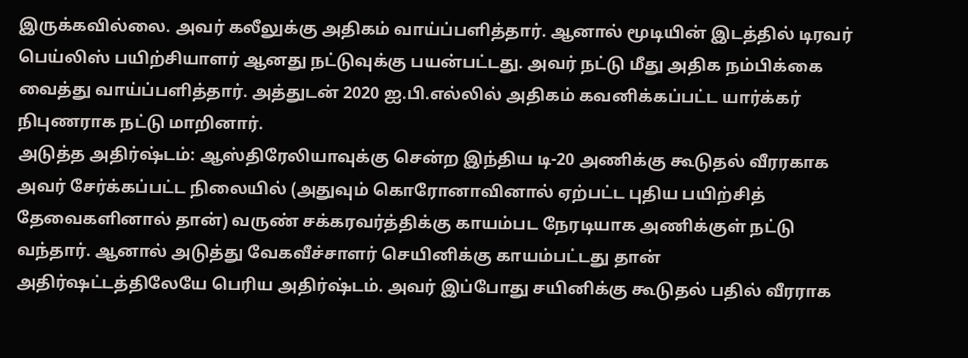இருக்கவில்லை. அவர் கலீலுக்கு அதிகம் வாய்ப்பளித்தார். ஆனால் மூடியின் இடத்தில் டிரவர் பெய்லிஸ் பயிற்சியாளர் ஆனது நட்டுவுக்கு பயன்பட்டது. அவர் நட்டு மீது அதிக நம்பிக்கை வைத்து வாய்ப்பளித்தார். அத்துடன் 2020 ஐ.பி.எல்லில் அதிகம் கவனிக்கப்பட்ட யார்க்கர் நிபுணராக நட்டு மாறினார்.
அடுத்த அதிர்ஷ்டம்: ஆஸ்திரேலியாவுக்கு சென்ற இந்திய டி-20 அணிக்கு கூடுதல் வீரரகாக அவர் சேர்க்கப்பட்ட நிலையில் (அதுவும் கொரோனாவினால் ஏற்பட்ட புதிய பயிற்சித் தேவைகளினால் தான்) வருண் சக்கரவர்த்திக்கு காயம்பட நேரடியாக அணிக்குள் நட்டு வந்தார். ஆனால் அடுத்து வேகவீச்சாளர் செயினிக்கு காயம்பட்டது தான் அதிர்ஷட்டத்திலேயே பெரிய அதிர்ஷ்டம். அவர் இப்போது சயினிக்கு கூடுதல் பதில் வீரராக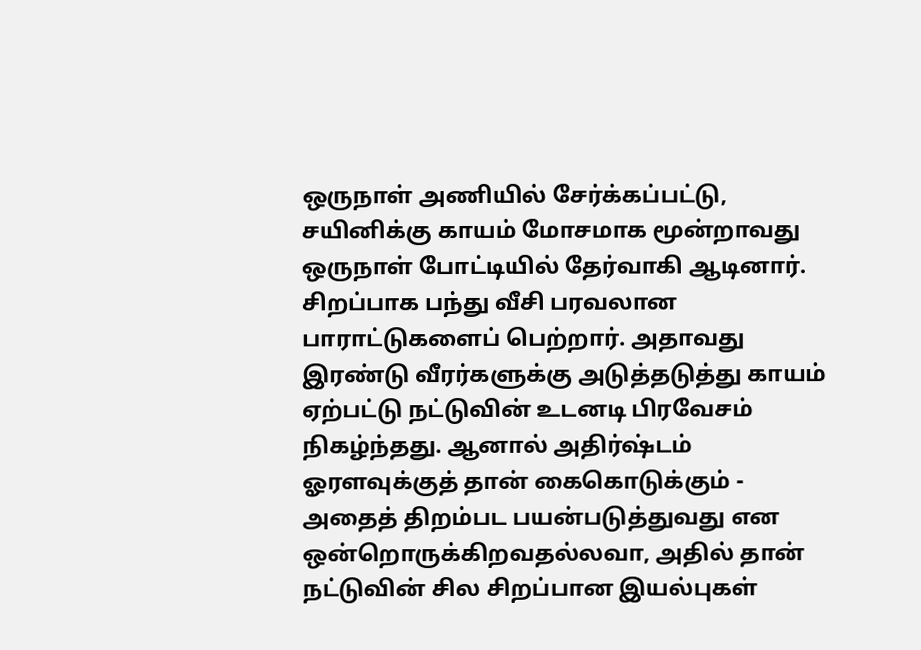ஒருநாள் அணியில் சேர்க்கப்பட்டு, சயினிக்கு காயம் மோசமாக மூன்றாவது ஒருநாள் போட்டியில் தேர்வாகி ஆடினார். சிறப்பாக பந்து வீசி பரவலான பாராட்டுகளைப் பெற்றார். அதாவது இரண்டு வீரர்களுக்கு அடுத்தடுத்து காயம் ஏற்பட்டு நட்டுவின் உடனடி பிரவேசம் நிகழ்ந்தது. ஆனால் அதிர்ஷ்டம் ஓரளவுக்குத் தான் கைகொடுக்கும் - அதைத் திறம்பட பயன்படுத்துவது என ஒன்றொருக்கிறவதல்லவா, அதில் தான் நட்டுவின் சில சிறப்பான இயல்புகள்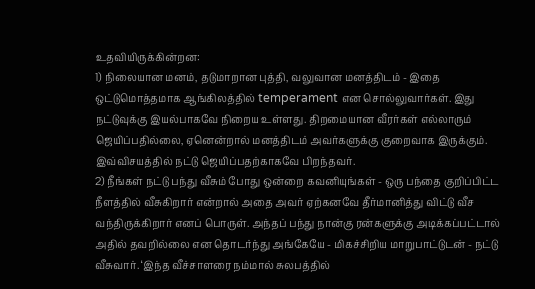உதவியிருக்கின்றன:
1) நிலையான மனம், தடுமாறான புத்தி, வலுவான மனத்திடம் - இதை ஒட்டுமொத்தமாக ஆங்கிலத்தில் temperament என சொல்லுவார்கள். இது நட்டுவுக்கு இயல்பாகவே நிறைய உள்ளது. திறமையான வீரர்கள் எல்லாரும் ஜெயிப்பதில்லை, ஏனென்றால் மனத்திடம் அவர்களுக்கு குறைவாக இருக்கும். இவ்விசயத்தில் நட்டு ஜெயிப்பதற்காகவே பிறந்தவர்.
2) நீங்கள் நட்டு பந்து வீசும் போது ஒன்றை கவனியுங்கள் - ஒரு பந்தை குறிப்பிட்ட நீளத்தில் வீசுகிறார் என்றால் அதை அவர் ஏற்கனவே தீர்மானித்து விட்டு வீச வந்திருக்கிறார் எனப் பொருள். அந்தப் பந்து நான்கு ரன்களுக்கு அடிக்கப்பட்டால் அதில் தவறில்லை என தொடர்ந்து அங்கேயே - மிகச்சிறிய மாறுபாட்டுடன் - நட்டு வீசுவார். ‘இந்த வீச்சாளரை நம்மால் சுலபத்தில்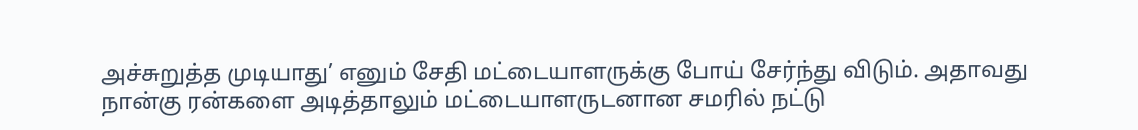அச்சுறுத்த முடியாது’ எனும் சேதி மட்டையாளருக்கு போய் சேர்ந்து விடும். அதாவது நான்கு ரன்களை அடித்தாலும் மட்டையாளருடனான சமரில் நட்டு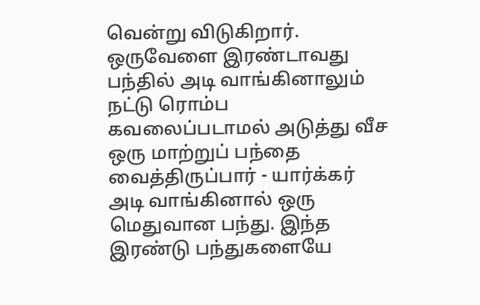வென்று விடுகிறார். ஒருவேளை இரண்டாவது பந்தில் அடி வாங்கினாலும் நட்டு ரொம்ப கவலைப்படாமல் அடுத்து வீச ஒரு மாற்றுப் பந்தை வைத்திருப்பார் - யார்க்கர் அடி வாங்கினால் ஒரு மெதுவான பந்து. இந்த இரண்டு பந்துகளையே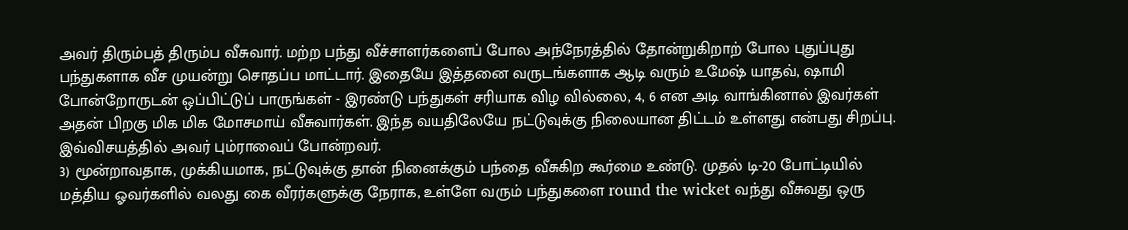அவர் திரும்பத் திரும்ப வீசுவார். மற்ற பந்து வீச்சாளர்களைப் போல அந்நேரத்தில் தோன்றுகிறாற் போல புதுப்புது பந்துகளாக வீச முயன்று சொதப்ப மாட்டார். இதையே இத்தனை வருடங்களாக ஆடி வரும் உமேஷ் யாதவ், ஷாமி போன்றோருடன் ஒப்பிட்டுப் பாருங்கள் - இரண்டு பந்துகள் சரியாக விழ வில்லை, 4, 6 என அடி வாங்கினால் இவர்கள் அதன் பிறகு மிக மிக மோசமாய் வீசுவார்கள். இந்த வயதிலேயே நட்டுவுக்கு நிலையான திட்டம் உள்ளது என்பது சிறப்பு. இவ்விசயத்தில் அவர் பும்ராவைப் போன்றவர்.
3) மூன்றாவதாக, முக்கியமாக, நட்டுவுக்கு தான் நினைக்கும் பந்தை வீசுகிற கூர்மை உண்டு. முதல் டி-20 போட்டியில் மத்திய ஓவர்களில் வலது கை வீரர்களுக்கு நேராக, உள்ளே வரும் பந்துகளை round the wicket வந்து வீசுவது ஒரு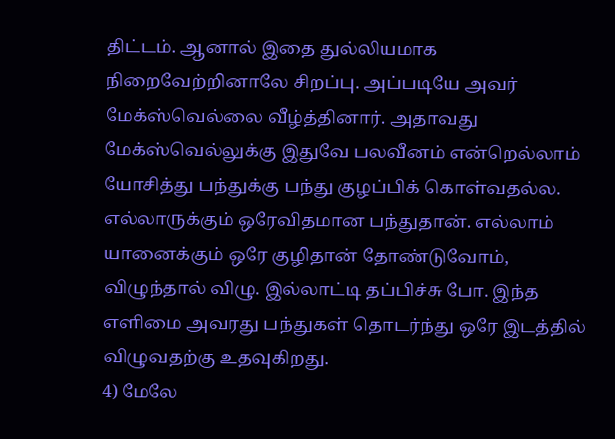திட்டம். ஆனால் இதை துல்லியமாக நிறைவேற்றினாலே சிறப்பு. அப்படியே அவர் மேக்ஸ்வெல்லை வீழ்த்தினார். அதாவது மேக்ஸ்வெல்லுக்கு இதுவே பலவீனம் என்றெல்லாம் யோசித்து பந்துக்கு பந்து குழப்பிக் கொள்வதல்ல. எல்லாருக்கும் ஒரேவிதமான பந்துதான். எல்லாம் யானைக்கும் ஒரே குழிதான் தோண்டுவோம், விழுந்தால் விழு. இல்லாட்டி தப்பிச்சு போ. இந்த எளிமை அவரது பந்துகள் தொடர்ந்து ஒரே இடத்தில் விழுவதற்கு உதவுகிறது.
4) மேலே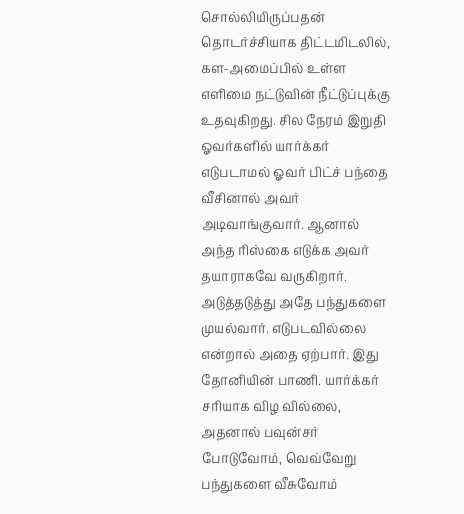சொல்லியிருப்பதன் தொடர்ச்சியாக திட்டமிடலில், கள-அமைப்பில் உள்ள எளிமை நட்டுவின் நீட்டுப்புக்கு உதவுகிறது. சில நேரம் இறுதி ஓவர்களில் யார்க்கர் எடுபடாமல் ஓவர் பிட்ச் பந்தை வீசினால் அவர் அடிவாங்குவார். ஆனால் அந்த ரிஸ்கை எடுக்க அவர் தயாராகவே வருகிறார். அடுத்தடுத்து அதே பந்துகளை முயல்வார். எடுபடவில்லை என்றால் அதை ஏற்பார். இது தோனியின் பாணி. யார்க்கர் சரியாக விழ வில்லை, அதனால் பவுன்சர் போடுவோம், வெவ்வேறு பந்துகளை வீசுவோம்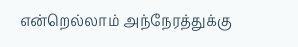என்றெல்லாம் அந்நேரத்துக்கு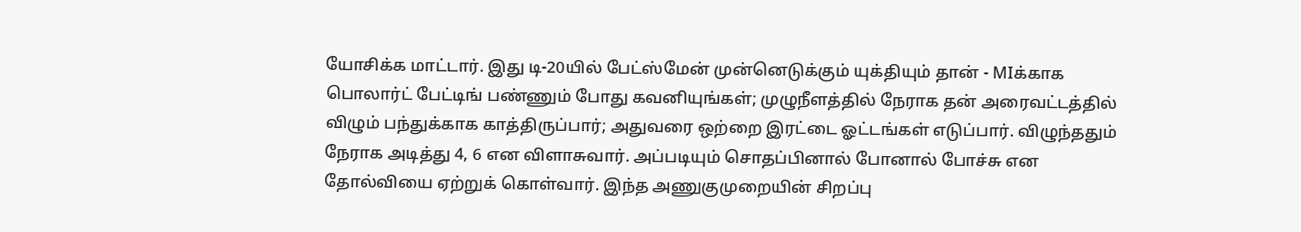யோசிக்க மாட்டார். இது டி-20யில் பேட்ஸ்மேன் முன்னெடுக்கும் யுக்தியும் தான் - MIக்காக பொலார்ட் பேட்டிங் பண்ணும் போது கவனியுங்கள்; முழுநீளத்தில் நேராக தன் அரைவட்டத்தில் விழும் பந்துக்காக காத்திருப்பார்; அதுவரை ஒற்றை இரட்டை ஓட்டங்கள் எடுப்பார். விழுந்ததும் நேராக அடித்து 4, 6 என விளாசுவார். அப்படியும் சொதப்பினால் போனால் போச்சு என தோல்வியை ஏற்றுக் கொள்வார். இந்த அணுகுமுறையின் சிறப்பு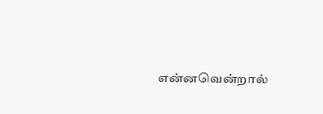என்னவென்றால்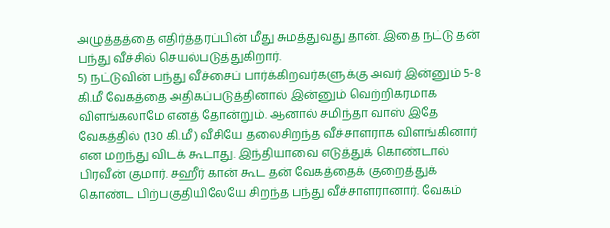அழுத்தத்தை எதிர்த்தரப்பின் மீது சுமத்துவது தான். இதை நட்டு தன் பந்து வீச்சில் செயல்படுத்துகிறார்.
5) நட்டுவின் பந்து வீச்சைப் பார்க்கிறவர்களுக்கு அவர் இன்னும் 5-8 கி.மீ வேகத்தை அதிகப்படுத்தினால் இன்னும் வெற்றிகரமாக விளங்கலாமே எனத் தோன்றும். ஆனால் சமிந்தா வாஸ் இதே வேகத்தில் (130 கி.மீ) வீசியே தலைசிறந்த வீச்சாளராக விளங்கினார் என மறந்து விடக் கூடாது. இந்தியாவை எடுத்துக் கொண்டால் பிரவீன் குமார். சஹீர் கான் கூட தன் வேகத்தைக் குறைத்துக் கொண்ட பிற்பகுதியிலேயே சிறந்த பந்து வீச்சாளரானார். வேகம்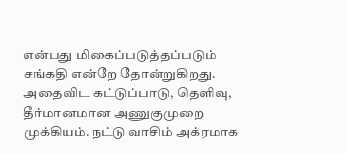என்பது மிகைப்படுத்தப்படும் சங்கதி என்றே தோன்றுகிறது. அதைவிட கட்டுப்பாடு, தெளிவு, தீர்மானமான அணுகுமுறை முக்கியம். நட்டு வாசிம் அக்ரமாக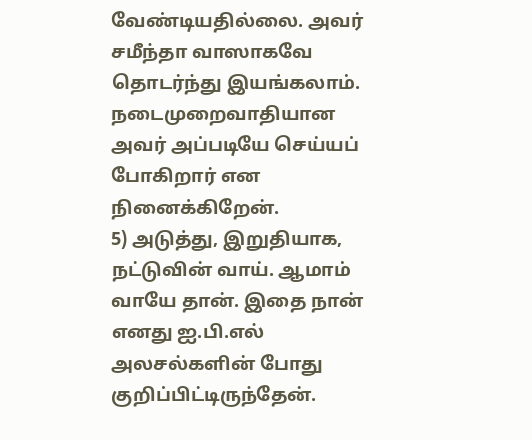வேண்டியதில்லை. அவர் சமீந்தா வாஸாகவே தொடர்ந்து இயங்கலாம். நடைமுறைவாதியான அவர் அப்படியே செய்யப் போகிறார் என நினைக்கிறேன்.
5) அடுத்து, இறுதியாக, நட்டுவின் வாய். ஆமாம் வாயே தான். இதை நான் எனது ஐ.பி.எல் அலசல்களின் போது குறிப்பிட்டிருந்தேன்.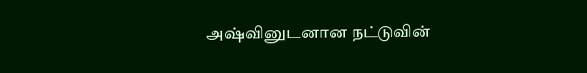அஷ்வினுடனான நட்டுவின்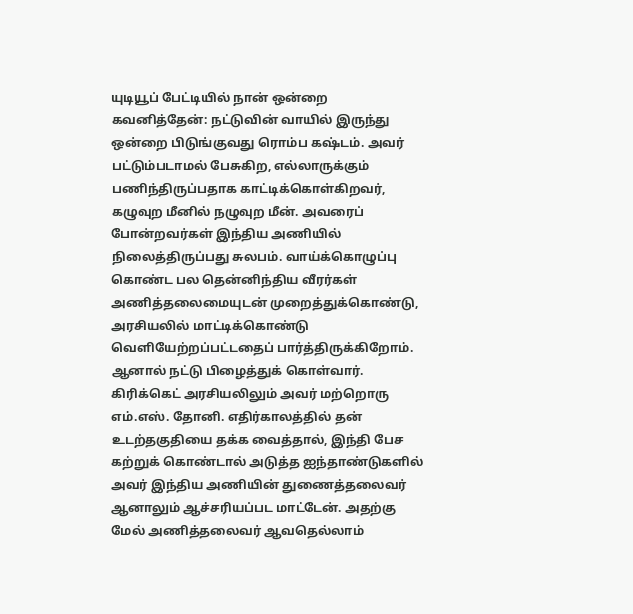யுடியூப் பேட்டியில் நான் ஒன்றை கவனித்தேன்: நட்டுவின் வாயில் இருந்து ஒன்றை பிடுங்குவது ரொம்ப கஷ்டம். அவர் பட்டும்படாமல் பேசுகிற, எல்லாருக்கும் பணிந்திருப்பதாக காட்டிக்கொள்கிறவர், கழுவுற மீனில் நழுவுற மீன். அவரைப் போன்றவர்கள் இந்திய அணியில் நிலைத்திருப்பது சுலபம். வாய்க்கொழுப்பு கொண்ட பல தென்னிந்திய வீரர்கள் அணித்தலைமையுடன் முறைத்துக்கொண்டு, அரசியலில் மாட்டிக்கொண்டு வெளியேற்றப்பட்டதைப் பார்த்திருக்கிறோம். ஆனால் நட்டு பிழைத்துக் கொள்வார். கிரிக்கெட் அரசியலிலும் அவர் மற்றொரு எம்.எஸ். தோனி. எதிர்காலத்தில் தன் உடற்தகுதியை தக்க வைத்தால், இந்தி பேச கற்றுக் கொண்டால் அடுத்த ஐந்தாண்டுகளில் அவர் இந்திய அணியின் துணைத்தலைவர் ஆனாலும் ஆச்சரியப்பட மாட்டேன். அதற்கு மேல் அணித்தலைவர் ஆவதெல்லாம்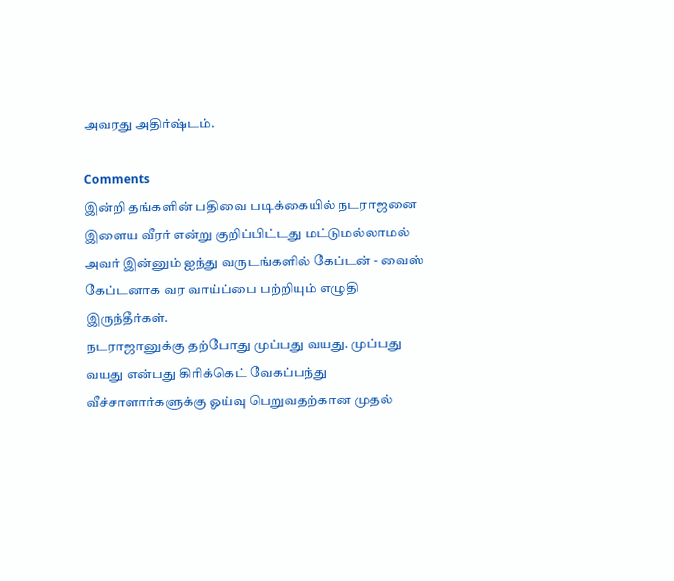அவரது அதிர்ஷ்டம்.

Comments
இன்றி தங்களின் பதிவை படிக்கையில் நடராஜனை இளைய வீரர் என்று குறிப்பிட்டது மட்டுமல்லாமல் அவர் இன்னும் ஐந்து வருடங்களில் கேப்டன் - வைஸ் கேப்டனாக வர வாய்ப்பை பற்றியும் எழுதி இருந்தீர்கள்.
நடராஜானுக்கு தற்போது முப்பது வயது. முப்பது வயது என்பது கிரிக்கெட் வேகப்பந்து வீச்சாளார்களுக்கு ஓய்வு பெறுவதற்கான முதல்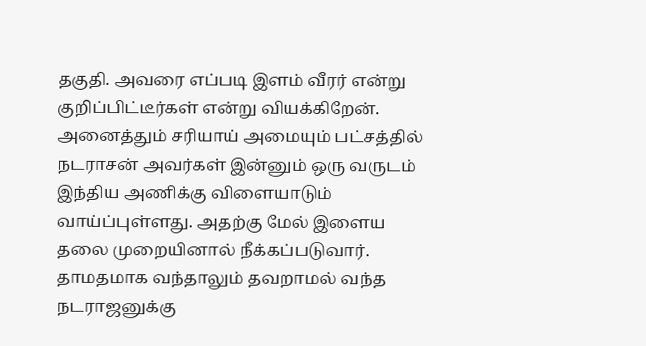தகுதி. அவரை எப்படி இளம் வீரர் என்று குறிப்பிட்டீர்கள் என்று வியக்கிறேன்.
அனைத்தும் சரியாய் அமையும் பட்சத்தில் நடராசன் அவர்கள் இன்னும் ஒரு வருடம் இந்திய அணிக்கு விளையாடும் வாய்ப்புள்ளது. அதற்கு மேல் இளைய தலை முறையினால் நீக்கப்படுவார்.
தாமதமாக வந்தாலும் தவறாமல் வந்த நடராஜனுக்கு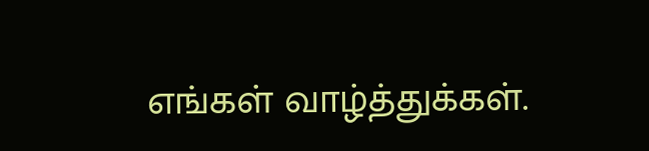எங்கள் வாழ்த்துக்கள்.